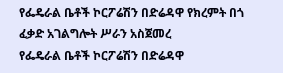የፌዴራል ቤቶች ኮርፖሬሽን በድሬዳዋ የክረምት በጎ ፈቃድ አገልግሎት ሥራን አስጀመረ
የፌዴራል ቤቶች ኮርፖሬሽን በድሬዳዋ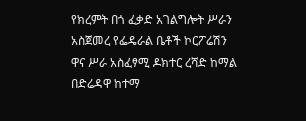የክረምት በጎ ፈቃድ አገልግሎት ሥራን አስጀመረ የፌዴራል ቤቶች ኮርፖሬሽን ዋና ሥራ አስፈፃሚ ዶክተር ረሻድ ከማል በድሬዳዋ ከተማ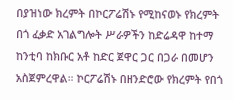በያዝነው ክረምት በኮርፖሬሽኑ የሚከናወኑ የክረምት በጎ ፈቃድ አገልግሎት ሥራዎችን ከድሬዳዋ ከተማ ከንቲባ ከክቡር አቶ ከድር ጀዋር ጋር በጋራ በመሆን አስጀምረዋል። ኮርፖሬሽኑ በዘንድሮው የክረምት የበጎ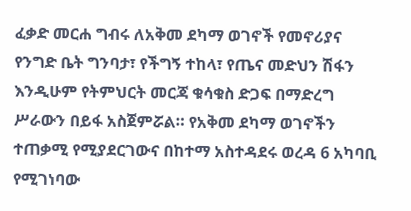ፈቃድ መርሐ ግብሩ ለአቅመ ደካማ ወገኖች የመኖሪያና የንግድ ቤት ግንባታ፣ የችግኝ ተከላ፣ የጤና መድህን ሽፋን እንዲሁም የትምህርት መርጃ ቁሳቁስ ድጋፍ በማድረግ ሥራውን በይፋ አስጀምሯል። የአቅመ ደካማ ወገኖችን ተጠቃሚ የሚያደርገውና በከተማ አስተዳደሩ ወረዳ 6 አካባቢ የሚገነባው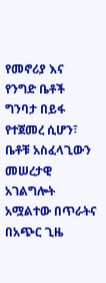የመኖሪያ እና የንግድ ቤቶች ግንባታ በይፋ የተጀመረ ሲሆን፣ ቤቶቹ አስፈላጊውን መሠረታዊ አገልግሎት አሟልተው በጥራትና በአጭር ጊዜ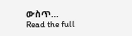ውስጥ…
Read the full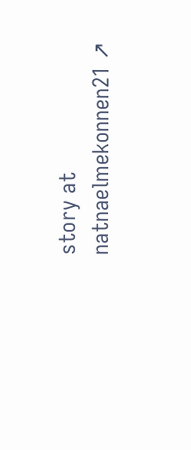story at natnaelmekonnen21 ↗